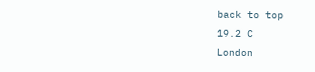back to top
19.2 C
London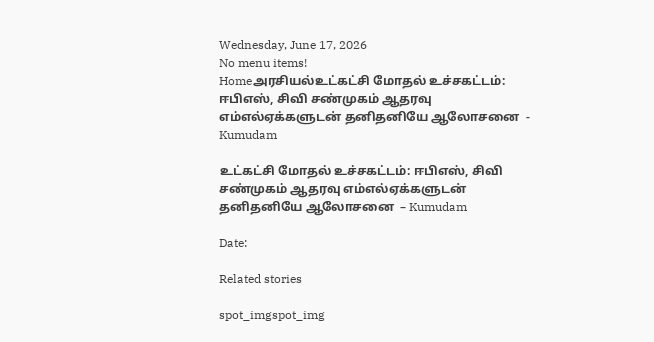Wednesday, June 17, 2026
No menu items!
Homeஅரசியல்உட்கட்சி மோதல் உச்சகட்டம்: ஈபிஎஸ், சிவி சண்முகம் ஆதரவு எம்எல்ஏக்களுடன் தனிதனியே ஆலோசனை  - Kumudam

உட்கட்சி மோதல் உச்சகட்டம்: ஈபிஎஸ், சிவி சண்முகம் ஆதரவு எம்எல்ஏக்களுடன் தனிதனியே ஆலோசனை  – Kumudam

Date:

Related stories

spot_imgspot_img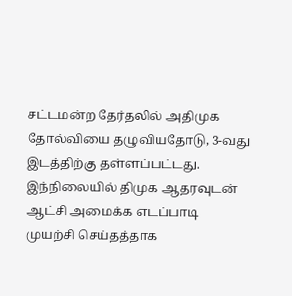சட்டமன்ற தேர்தலில் அதிமுக தோல்வியை தழுவியதோடு, 3-வது இடத்திற்கு தள்ளப்பட்டது. இந்நிலையில் திமுக ஆதரவுடன் ஆட்சி அமைக்க எடப்பாடி முயற்சி செய்தத்தாக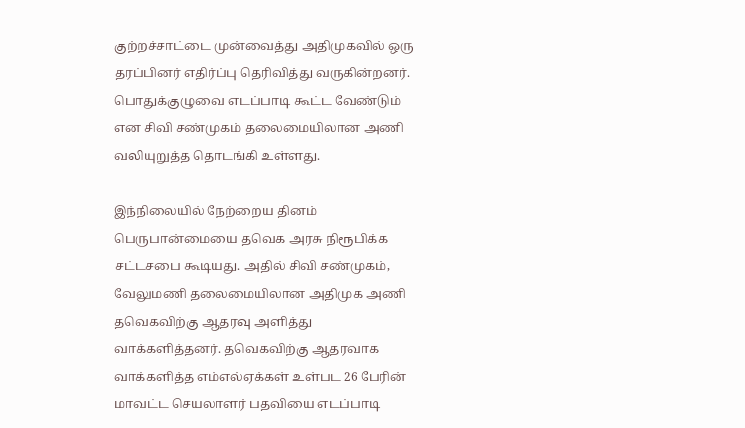குற்றச்சாட்டை முன்வைத்து அதிமுகவில் ஒரு தரப்பினர் எதிர்ப்பு தெரிவித்து வருகின்றனர். பொதுக்குழுவை எடப்பாடி கூட்ட வேண்டும் என சிவி சண்முகம் தலைமையிலான அணி வலியுறுத்த தொடங்கி உள்ளது.

இந்நிலையில் நேற்றைய தினம் பெருபான்மையை தவெக அரசு நிரூபிக்க சட்டசபை கூடியது. அதில் சிவி சண்முகம், வேலுமணி தலைமையிலான அதிமுக அணி தவெகவிற்கு ஆதரவு அளித்து வாக்களித்தனர். தவெகவிற்கு ஆதரவாக வாக்களித்த எம்எல்ஏக்கள் உள்பட 26 பேரின் மாவட்ட செயலாளர் பதவியை எடப்பாடி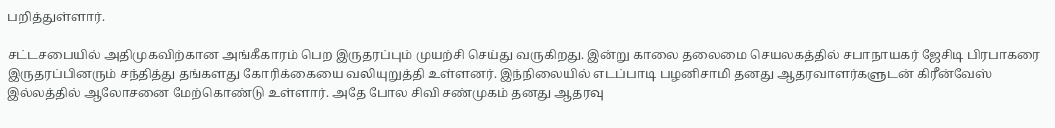பறித்துள்ளார்.

சட்டசபையில் அதிமுகவிற்கான அங்கீகாரம் பெற இருதரப்பும் முயற்சி செய்து வருகிறது. இன்று காலை தலைமை செயலகத்தில் சபாநாயகர் ஜேசிடி பிரபாகரை இருதரப்பினரும் சந்தித்து தங்களது கோரிக்கையை வலியுறுத்தி உள்ளனர். இந்நிலையில் எடப்பாடி பழனிசாமி தனது ஆதரவாளர்களுடன் கிரீன்வேஸ் இல்லத்தில் ஆலோசனை மேற்கொண்டு உள்ளார். அதே போல சிவி சண்முகம் தனது ஆதரவு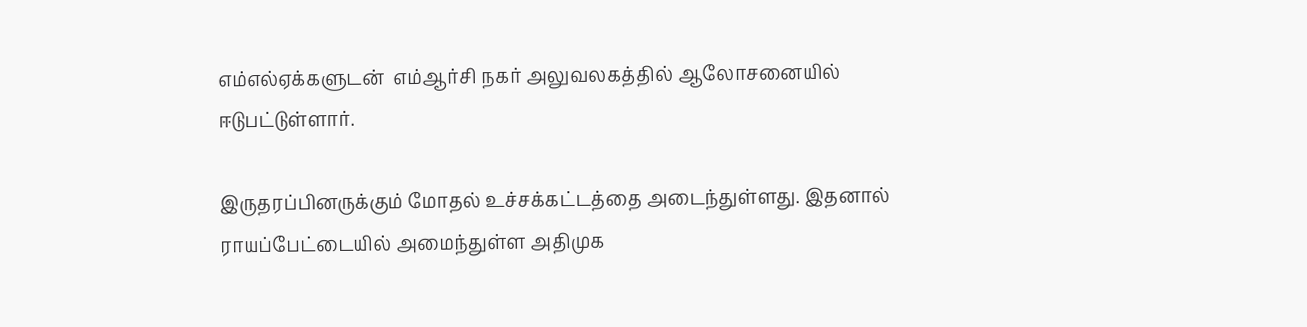எம்எல்ஏக்களுடன்  எம்ஆர்சி நகர் அலுவலகத்தில் ஆலோசனையில் ஈடுபட்டுள்ளார்.

இருதரப்பினருக்கும் மோதல் உச்சக்கட்டத்தை அடைந்துள்ளது. இதனால் ராயப்பேட்டையில் அமைந்துள்ள அதிமுக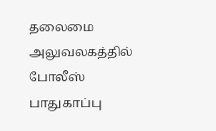தலைமை அலுவலகத்தில் போலீஸ்  பாதுகாப்பு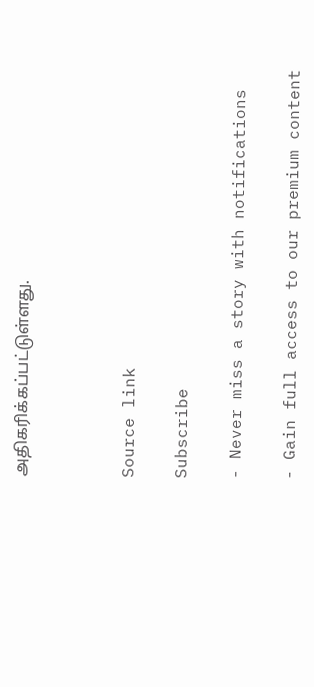அதிகரிக்கப்பட்டுள்ளது.



Source link

Subscribe

- Never miss a story with notifications

- Gain full access to our premium content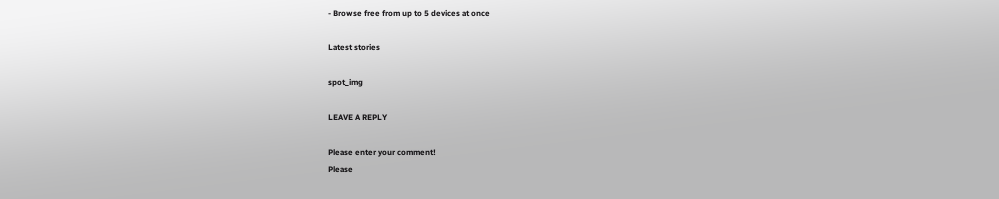- Browse free from up to 5 devices at once

Latest stories

spot_img

LEAVE A REPLY

Please enter your comment!
Please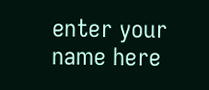enter your name here